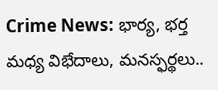Crime News: భార్య, భర్త మధ్య విభేదాలు, మనస్ఫర్థలు..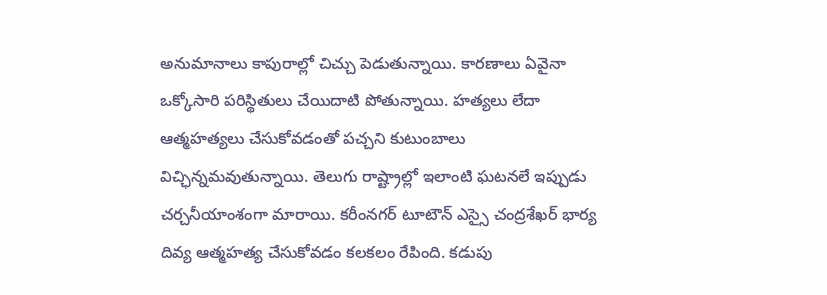అనుమానాలు కాపురాల్లో చిచ్చు పెడుతున్నాయి. కారణాలు ఏవైనా ఒక్కోసారి పరిస్థితులు చేయిదాటి పోతున్నాయి. హత్యలు లేదా ఆత్మహత్యలు చేసుకోవడంతో పచ్చని కుటుంబాలు విచ్ఛిన్నమవుతున్నాయి. తెలుగు రాష్ట్రాల్లో ఇలాంటి ఘటనలే ఇప్పుడు చర్చనీయాంశంగా మారాయి. కరీంనగర్ టూటౌన్ ఎస్సై చంద్రశేఖర్ భార్య దివ్య ఆత్మహత్య చేసుకోవడం కలకలం రేపింది. కడుపు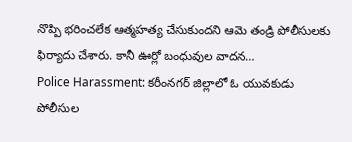నొప్పి భరించలేక ఆత్మహత్య చేసుకుందని ఆమె తండ్రి పోలీసులకు ఫిర్యాదు చేశారు. కానీ ఊర్లో బంధువుల వాదన…
Police Harassment: కరీంనగర్ జిల్లాలో ఓ యువకుడు పోలీసుల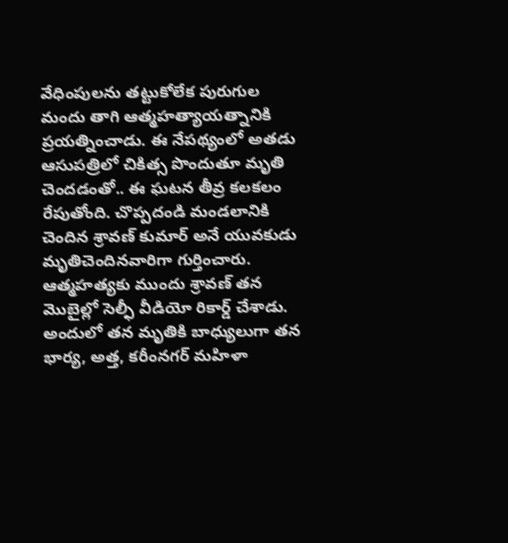వేధింపులను తట్టుకోలేక పురుగుల మందు తాగి ఆత్మహత్యాయత్నానికి ప్రయత్నించాడు. ఈ నేపథ్యంలో అతడు ఆసుపత్రిలో చికిత్స పొందుతూ మృతి చెందడంతో.. ఈ ఘటన తీవ్ర కలకలం రేపుతోంది. చొప్పదండి మండలానికి చెందిన శ్రావణ్ కుమార్ అనే యువకుడు మృతిచెందినవారిగా గుర్తించారు. ఆత్మహత్యకు ముందు శ్రావణ్ తన మొబైల్లో సెల్ఫీ వీడియో రికార్డ్ చేశాడు. అందులో తన మృతికి బాధ్యులుగా తన భార్య, అత్త, కరీంనగర్ మహిళా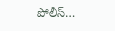పోలీస్…